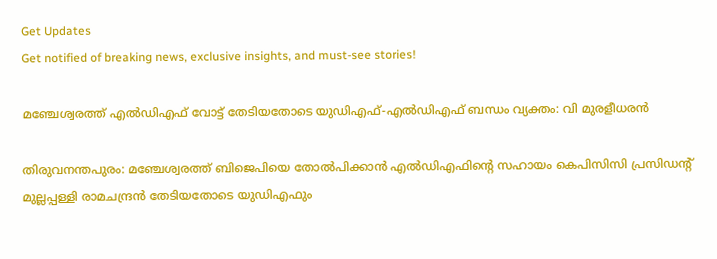Get Updates
Get notified of breaking news, exclusive insights, and must-see stories!

മഞ്ചേശ്വരത്ത് എല്‍ഡിഎഫ് വോട്ട് തേടിയതോടെ യുഡിഎഫ്-എല്‍ഡിഎഫ് ബന്ധം വ്യക്തം: വി മുരളീധരന്‍

തിരുവനന്തപുരം: മഞ്ചേശ്വരത്ത് ബിജെപിയെ തോല്‍പിക്കാന്‍ എല്‍ഡിഎഫിന്റെ സഹായം കെപിസിസി പ്രസിഡന്റ് മുല്ലപ്പള്ളി രാമചന്ദ്രന്‍ തേടിയതോടെ യുഡിഎഫും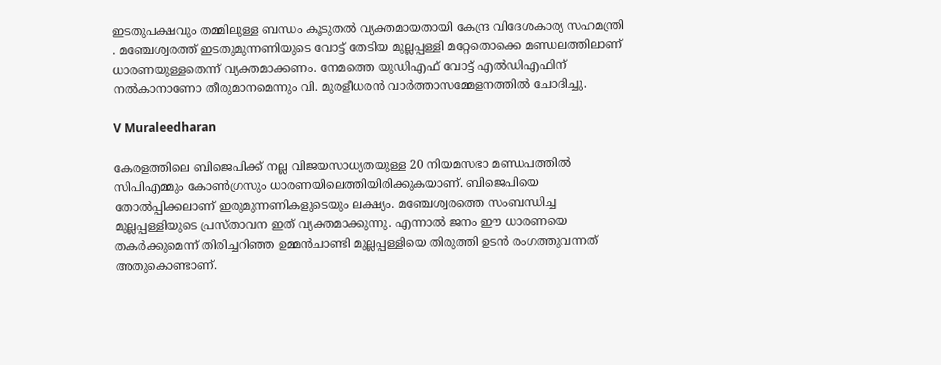ഇടതുപക്ഷവും തമ്മിലുള്ള ബന്ധം കൂടുതല്‍ വ്യക്തമായതായി കേന്ദ്ര വിദേശകാര്യ സഹമന്ത്രി . മഞ്ചേശ്വരത്ത് ഇടതുമുന്നണിയുടെ വോട്ട് തേടിയ മുല്ലപ്പള്ളി മറ്റേതൊക്കെ മണ്ഡലത്തിലാണ് ധാരണയുള്ളതെന്ന് വ്യക്തമാക്കണം. നേമത്തെ യുഡിഎഫ് വോട്ട് എല്‍ഡിഎഫിന് നല്‍കാനാണോ തീരുമാനമെന്നും വി. മുരളീധരന്‍ വാര്‍ത്താസമ്മേളനത്തില്‍ ചോദിച്ചു.

V Muraleedharan

കേരളത്തിലെ ബിജെപിക്ക് നല്ല വിജയസാധ്യതയുള്ള 20 നിയമസഭാ മണ്ഡപത്തില്‍ സിപിഎമ്മും കോണ്‍ഗ്രസും ധാരണയിലെത്തിയിരിക്കുകയാണ്. ബിജെപിയെ തോല്‍പ്പിക്കലാണ് ഇരുമുന്നണികളുടെയും ലക്ഷ്യം. മഞ്ചേശ്വരത്തെ സംബന്ധിച്ച മുല്ലപ്പള്ളിയുടെ പ്രസ്താവന ഇത് വ്യക്തമാക്കുന്നു. എന്നാല്‍ ജനം ഈ ധാരണയെ തകര്‍ക്കുമെന്ന് തിരിച്ചറിഞ്ഞ ഉമ്മന്‍ചാണ്ടി മുല്ലപ്പള്ളിയെ തിരുത്തി ഉടന്‍ രംഗത്തുവന്നത് അതുകൊണ്ടാണ്.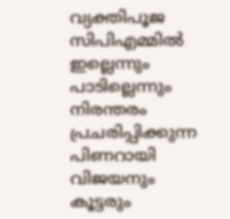വ്യക്തിപൂജ സിപിഎമ്മില്‍ ഇല്ലെന്നും പാടില്ലെന്നും നിരന്തരം പ്രചരിപ്പിക്കുന്ന പിണറായി വിജയനും കൂട്ടരും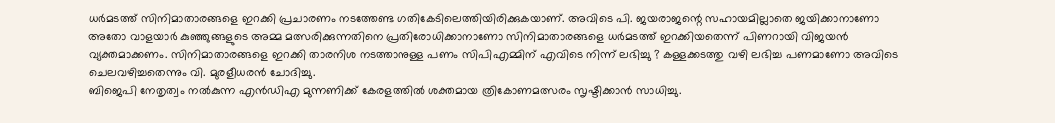ധര്‍മടത്ത് സിനിമാതാരങ്ങളെ ഇറക്കി പ്രചാരണം നടത്തേണ്ട ഗതികേടിലെത്തിയിരിക്കുകയാണ്. അവിടെ പി. ജയരാജന്റെ സഹായമില്ലാതെ ജയിക്കാനാണോ അതോ വാളയാര്‍ കുഞ്ഞുങ്ങളുടെ അമ്മ മത്സരിക്കുന്നതിനെ പ്രതിരോധിക്കാനാണോ സിനിമാതാരങ്ങളെ ധര്‍മടത്ത് ഇറക്കിയതെന്ന് പിണറായി വിജയന്‍ വ്യക്തമാക്കണം. സിനിമാതാരങ്ങളെ ഇറക്കി താരനിശ നടത്താനുള്ള പണം സിപിഎമ്മിന് എവിടെ നിന്ന് ലഭിച്ചു ? കള്ളക്കടത്തു വഴി ലഭിച്ച പണമാണോ അവിടെ ചെലവഴിച്ചതെന്നും വി. മുരളീധരന്‍ ചോദിച്ചു.
ബിജെപി നേതൃത്വം നല്‍കുന്ന എന്‍ഡിഎ മുന്നണിക്ക് കേരളത്തില്‍ ശക്തമായ ത്രികോണമത്സരം സൃഷ്ടിക്കാന്‍ സാധിച്ചു.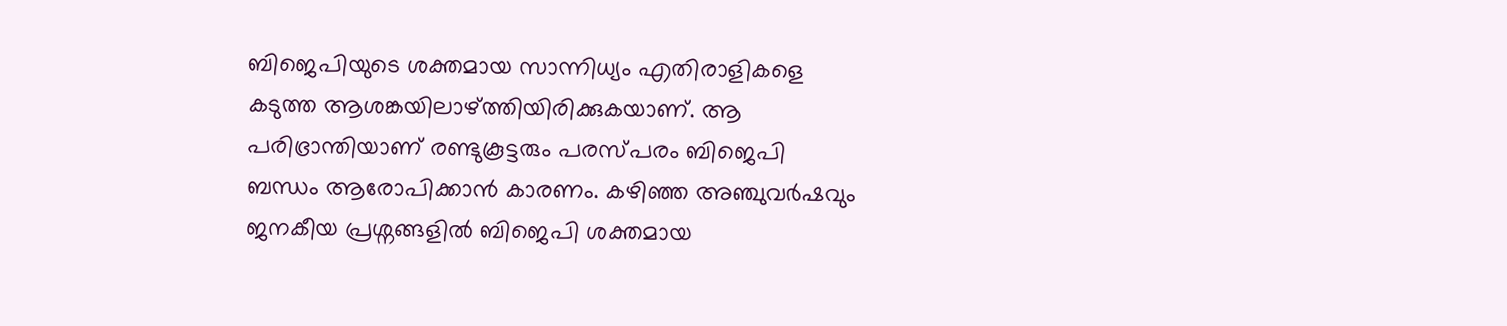ബിജെപിയുടെ ശക്തമായ സാന്നിധ്യം എതിരാളികളെ കടുത്ത ആശങ്കയിലാഴ്ത്തിയിരിക്കുകയാണ്. ആ പരിഭ്രാന്തിയാണ് രണ്ടുകൂട്ടരും പരസ്പരം ബിജെപി ബന്ധം ആരോപിക്കാന്‍ കാരണം. കഴിഞ്ഞ അഞ്ചുവര്‍ഷവും ജനകീയ പ്രശ്നങ്ങളില്‍ ബിജെപി ശക്തമായ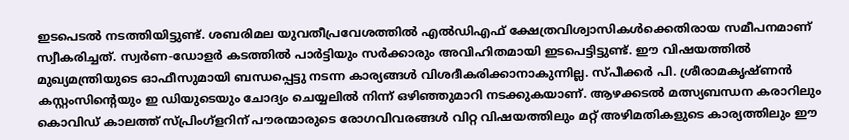ഇടപെടല്‍ നടത്തിയിട്ടുണ്ട്. ശബരിമല യുവതീപ്രവേശത്തില്‍ എല്‍ഡിഎഫ് ക്ഷേത്രവിശ്വാസികള്‍ക്കെതിരായ സമീപനമാണ് സ്വീകരിച്ചത്. സ്വര്‍ണ-ഡോളര്‍ കടത്തില്‍ പാര്‍ട്ടിയും സര്‍ക്കാരും അവിഹിതമായി ഇടപെട്ടിട്ടുണ്ട്. ഈ വിഷയത്തില്‍ മുഖ്യമന്ത്രിയുടെ ഓഫീസുമായി ബന്ധപ്പെട്ടു നടന്ന കാര്യങ്ങള്‍ വിശദീകരിക്കാനാകുന്നില്ല. സ്പീക്കര്‍ പി. ശ്രീരാമകൃഷ്ണന്‍ കസ്റ്റംസിന്റെയും ഇ ഡിയുടെയും ചോദ്യം ചെയ്യലില്‍ നിന്ന് ഒഴിഞ്ഞുമാറി നടക്കുകയാണ്. ആഴക്കടല്‍ മത്സ്യബന്ധന കരാറിലും കൊവിഡ് കാലത്ത് സ്പ്രിംഗ്ളറിന് പൗരന്മാരുടെ രോഗവിവരങ്ങള്‍ വിറ്റ വിഷയത്തിലും മറ്റ് അഴിമതികളുടെ കാര്യത്തിലും ഈ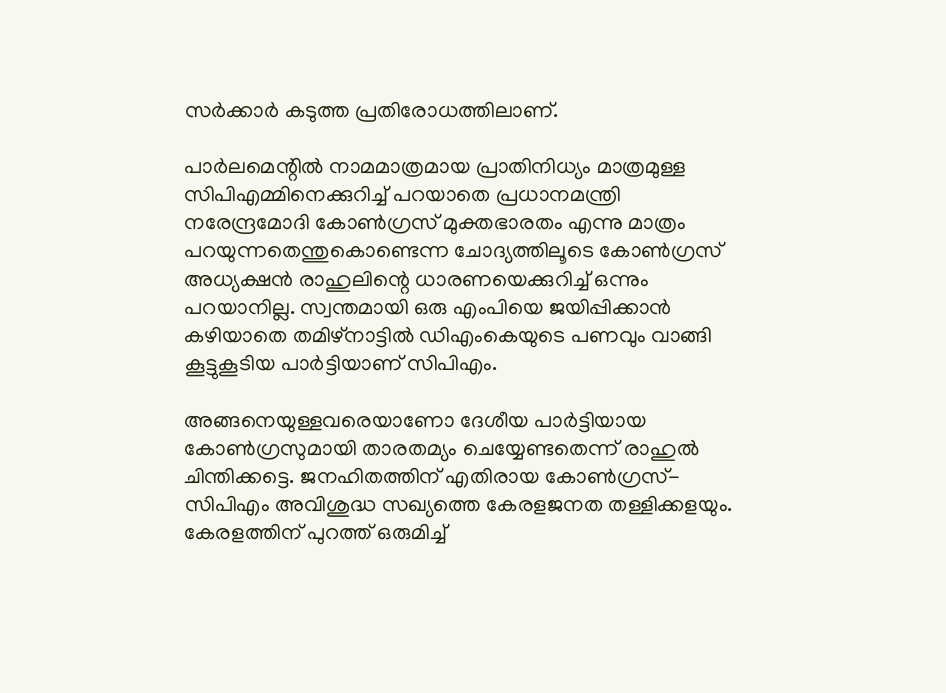സര്‍ക്കാര്‍ കടുത്ത പ്രതിരോധത്തിലാണ്.

പാര്‍ലമെന്റില്‍ നാമമാത്രമായ പ്രാതിനിധ്യം മാത്രമുള്ള സിപിഎമ്മിനെക്കുറിച്ച് പറയാതെ പ്രധാനമന്ത്രി നരേന്ദ്രമോദി കോണ്‍ഗ്രസ് മുക്തഭാരതം എന്നു മാത്രം പറയുന്നതെന്തുകൊണ്ടെന്ന ചോദ്യത്തിലൂടെ കോണ്‍ഗ്രസ് അധ്യക്ഷന്‍ രാഹുലിന്റെ ധാരണയെക്കുറിച്ച് ഒന്നും പറയാനില്ല. സ്വന്തമായി ഒരു എംപിയെ ജയിപ്പിക്കാന്‍ കഴിയാതെ തമിഴ്നാട്ടില്‍ ഡിഎംകെയുടെ പണവും വാങ്ങി കൂട്ടുകൂടിയ പാര്‍ട്ടിയാണ് സിപിഎം.

അങ്ങനെയുള്ളവരെയാണോ ദേശീയ പാര്‍ട്ടിയായ കോണ്‍ഗ്രസുമായി താരതമ്യം ചെയ്യേണ്ടതെന്ന് രാഹുല്‍ ചിന്തിക്കട്ടെ. ജനഹിതത്തിന് എതിരായ കോണ്‍ഗ്രസ്-സിപിഎം അവിശുദ്ധ സഖ്യത്തെ കേരളജനത തള്ളിക്കളയും. കേരളത്തിന് പുറത്ത് ഒരുമിച്ച്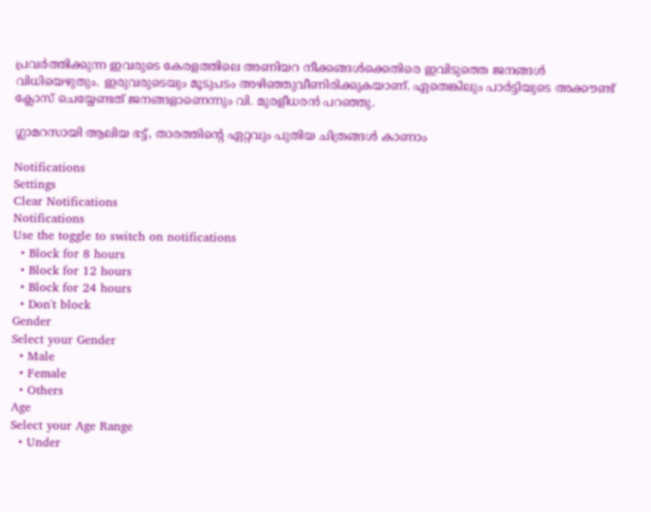പ്രവര്‍ത്തിക്കുന്ന ഇവരുടെ കേരളത്തിലെ അണിയറ നീക്കങ്ങള്‍ക്കെതിരെ ഇവിടുത്തെ ജനങ്ങള്‍ വിധിയെഴുതും. ഇരുവരുടെയും മൂടുപടം അഴിഞ്ഞുവീണിരിക്കുകയാണ്. ഏതെങ്കിലും പാര്‍ട്ടിയുടെ അക്കൗണ്ട് ക്ലോസ് ചെയ്യേണ്ടത് ജനങ്ങളാണെന്നും വി. മുരളീധരന്‍ പറഞ്ഞു.

ഗ്ലാമറസായി ആലിയ ഭട്ട്, താരത്തിന്റെ ഏറ്റവും പുതിയ ചിത്രങ്ങൾ കാണാം

Notifications
Settings
Clear Notifications
Notifications
Use the toggle to switch on notifications
  • Block for 8 hours
  • Block for 12 hours
  • Block for 24 hours
  • Don't block
Gender
Select your Gender
  • Male
  • Female
  • Others
Age
Select your Age Range
  • Under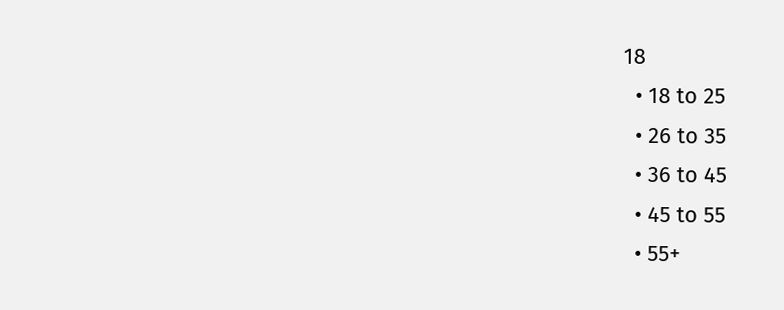18
  • 18 to 25
  • 26 to 35
  • 36 to 45
  • 45 to 55
  • 55+